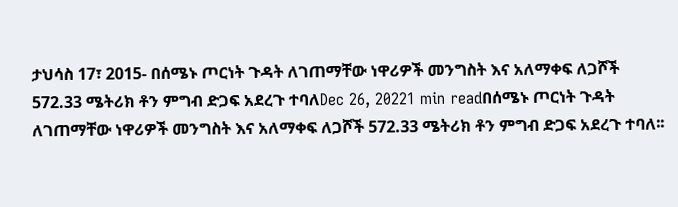ታህሳስ 17፣ 2015- በሰሜኑ ጦርነት ጉዳት ለገጠማቸው ነዋሪዎች መንግስት እና አለማቀፍ ለጋሾች 572.33 ሜትሪክ ቶን ምግብ ድጋፍ አደረጉ ተባለDec 26, 20221 min readበሰሜኑ ጦርነት ጉዳት ለገጠማቸው ነዋሪዎች መንግስት እና አለማቀፍ ለጋሾች 572.33 ሜትሪክ ቶን ምግብ ድጋፍ አደረጉ ተባለ፡፡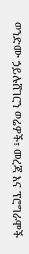ወንድሙ ኃይሉሸገርን ወሬዎች፣ መረጃ እና ፕሮግራሞች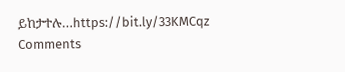ይከታተሉ…https://bit.ly/33KMCqz
Comments